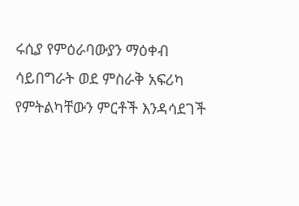ሩሲያ የምዕራባውያን ማዕቀብ ሳይበግራት ወደ ምስራቅ አፍሪካ የምትልካቸውን ምርቶች እንዳሳደገች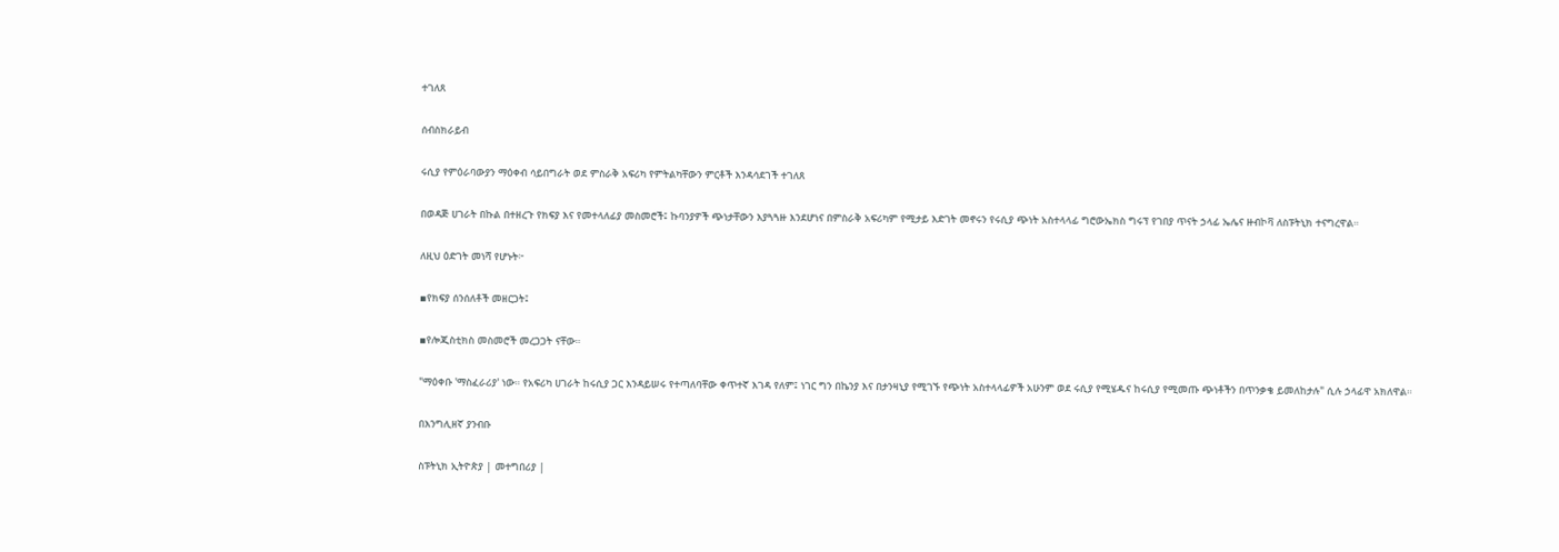ተገለጸ

ሰብስክራይብ

ሩሲያ የምዕራባውያን ማዕቀብ ሳይበግራት ወደ ምስራቅ አፍሪካ የምትልካቸውን ምርቶች እንዳሳደገች ተገለጸ

በወዳጅ ሀገራት በኩል በተዘረጉ የክፍያ እና የመተላለፊያ መስመሮች፤ ኩባንያዎች ጭነታቸውን እያጓጓዙ እንደሆነና በምስራቅ አፍሪካም የሚታይ እድገት መኖሩን የሩሲያ ጭነት አስተላላፊ ግሮውኤክስ ግሩፕ የገበያ ጥናት ኃላፊ ኤሌና ዙብኮቫ ለስፑትኒክ ተናግረዋል።

ለዚህ ዕድገት መነሻ የሆኑት፦

▪የክፍያ ሰንሰለቶች መዘርጋት፤

▪የሎጂስቲክስ መስመሮች መረጋጋት ናቸው።

"ማዕቀቡ 'ማስፈራሪያ' ነው። የአፍሪካ ሀገራት ከሩሲያ ጋር እንዳይሠሩ የተጣለባቸው ቀጥተኛ እገዳ የለም፤ ነገር ግን በኬንያ እና በታንዛኒያ የሚገኙ የጭነት አስተላላፊዎች አሁንም ወደ ሩሲያ የሚሄዱና ከሩሲያ የሚመጡ ጭነቶችን በጥንቃቄ ይመለከታሉ" ሲሉ ኃላፊዋ አክለዋል።

በእንግሊዘኛ ያንብቡ

ስፑትኒክ ኢትዮጵያ | መተግበሪያ |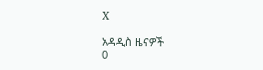X

አዳዲስ ዜናዎች
0